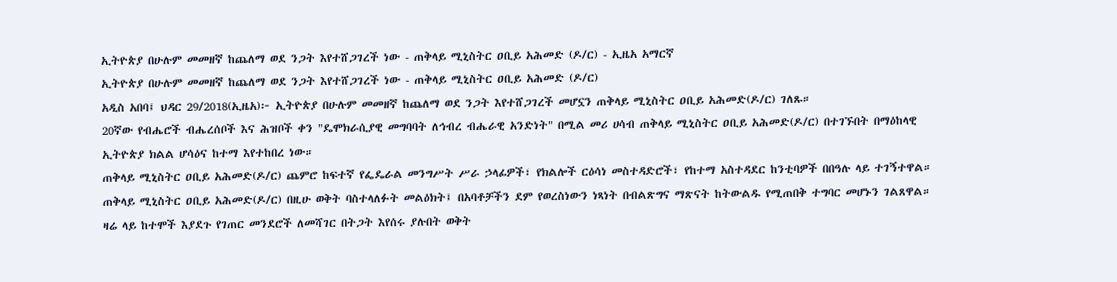ኢትዮጵያ በሁሉም መመዘኛ ከጨለማ ወደ ንጋት እየተሸጋገረች ነው - ጠቅላይ ሚኒስትር ዐቢይ አሕመድ (ዶ/ር) - ኢዜአ አማርኛ
ኢትዮጵያ በሁሉም መመዘኛ ከጨለማ ወደ ንጋት እየተሸጋገረች ነው - ጠቅላይ ሚኒስትር ዐቢይ አሕመድ (ዶ/ር)
አዲስ አበባ፤ ህዳር 29/2018(ኢዜአ)፦ ኢትዮጵያ በሁሉም መመዘኛ ከጨለማ ወደ ንጋት እየተሸጋገረች መሆኗን ጠቅላይ ሚኒስትር ዐቢይ አሕመድ(ዶ/ር) ገለጹ።
20ኛው የብሔሮች ብሔረሰቦች እና ሕዝቦች ቀን "ዴሞክራሲያዊ መግባባት ለኅብረ ብሔራዊ አንድነት" በሚል መሪ ሀሳብ ጠቅላይ ሚኒስትር ዐቢይ አሕመድ(ዶ/ር) በተገኙበት በማዕከላዊ ኢትዮጵያ ክልል ሆሳዕና ከተማ እየተከበረ ነው።
ጠቅላይ ሚኒስትር ዐቢይ አሕመድ(ዶ/ር) ጨምሮ ከፍተኛ የፌዴራል መንግሥት ሥራ ኃላፊዎች፣ የክልሎች ርዕሳነ መስተዳድሮች፣ የከተማ አስተዳደር ከንቲባዎች በበዓሉ ላይ ተገኝተዋል።
ጠቅላይ ሚኒስትር ዐቢይ አሕመድ(ዶ/ር) በዚሁ ወቅት ባስተላለፉት መልዕክት፤ በአባቶቻችን ደም የወረስነውን ነጻነት በብልጽግና ማጽናት ከትውልዱ የሚጠበቅ ተግባር መሆኑን ገልጸዋል።
ዛሬ ላይ ከተሞች እያደጉ የገጠር መንደሮች ለመሻገር በትጋት እየሰሩ ያሉበት ወቅት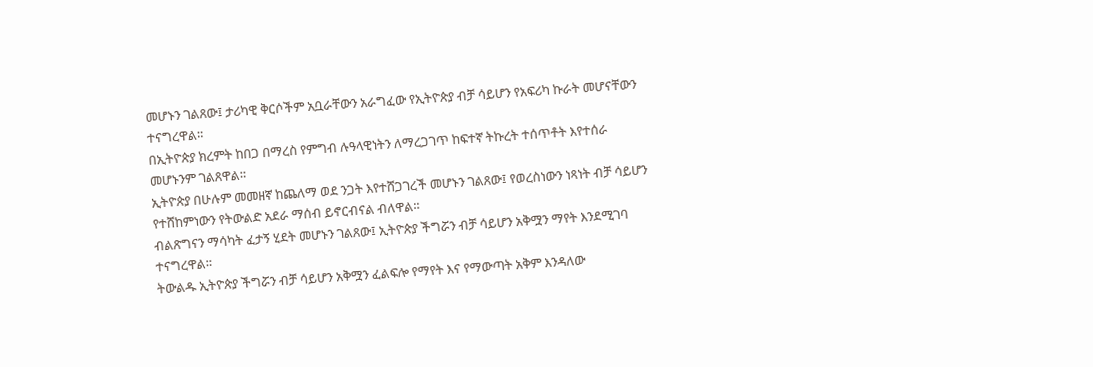መሆኑን ገልጸው፤ ታሪካዊ ቅርሶችም አቧራቸውን አራግፈው የኢትዮጵያ ብቻ ሳይሆን የአፍሪካ ኩራት መሆናቸውን ተናግረዋል።
በኢትዮጵያ ክረምት ከበጋ በማረስ የምግብ ሉዓላዊነትን ለማረጋገጥ ከፍተኛ ትኩረት ተሰጥቶት እየተሰራ መሆኑንም ገልጸዋል።
ኢትዮጵያ በሁሉም መመዘኛ ከጨለማ ወደ ንጋት እየተሸጋገረች መሆኑን ገልጸው፤ የወረስነውን ነጻነት ብቻ ሳይሆን የተሸከምነውን የትውልድ አደራ ማሰብ ይኖርብናል ብለዋል።
ብልጽግናን ማሳካት ፈታኝ ሂደት መሆኑን ገልጸው፤ ኢትዮጵያ ችግሯን ብቻ ሳይሆን አቅሟን ማየት እንደሚገባ ተናግረዋል።
ትውልዱ ኢትዮጵያ ችግሯን ብቻ ሳይሆን አቅሟን ፈልፍሎ የማየት እና የማውጣት አቅም እንዳለው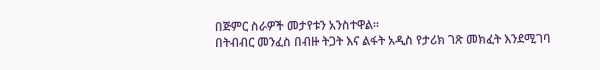በጅምር ስራዎች መታየቱን አንስተዋል።
በትብብር መንፈስ በብዙ ትጋት እና ልፋት አዲስ የታሪክ ገጽ መክፈት እንደሚገባ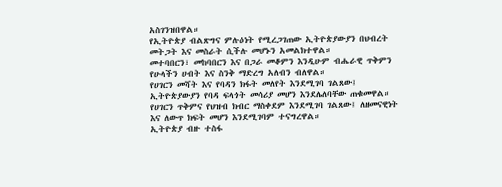አስገንዝበዋል።
የኢትዮጵያ ብልጽግና ምሉዕነት የሚረጋገጠው ኢትዮጵያውያን በህብረት መትጋት እና መስራት ሲችሉ መሆኑን አመልክተዋል።
መተባበርን፣ መከባበርን እና በጋራ መቆምን እንዲሁም ብሔራዊ ጥቅምን የሁላችን ሀብት እና ስንቅ ማድረግ አለብን ብለዋል።
የሀገርን መሻት እና የባዳን ክፋት መለየት እንደሚገባ ገልጸው፤ ኢትዮጵያውያን የባዳ ፍላጎት መሳሪያ መሆን እንደሌለባቸው ጠቁመዋል።
የሀገርን ጥቅምና የህዝብ ክብር ማስቀደም እንደሚገባ ገልጸው፤ ለዘመናዊነት እና ለውጥ ክፍት መሆን እንደሚገባም ተናግረዋል።
ኢትዮጵያ ብዙ ተስፋ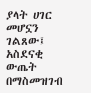ያላት ሀገር መሆኗን ገልጸው፤ አስደናቂ ውጤት በማስመዝገብ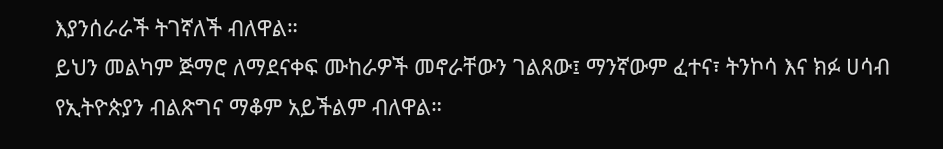እያንሰራራች ትገኛለች ብለዋል።
ይህን መልካም ጅማሮ ለማደናቀፍ ሙከራዎች መኖራቸውን ገልጸው፤ ማንኛውም ፈተና፣ ትንኮሳ እና ክፉ ሀሳብ የኢትዮጵያን ብልጽግና ማቆም አይችልም ብለዋል።